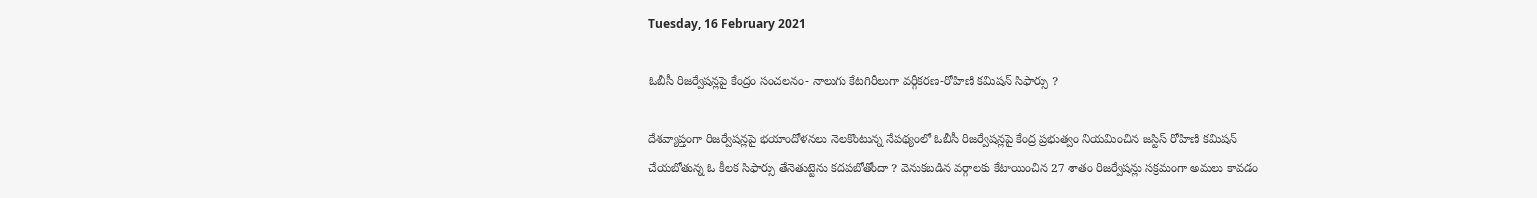Tuesday, 16 February 2021

ఓబీసీ రిజర్వేషన్లపై కేంద్రం సంచలనం- నాలుగు కేటగిరీలుగా వర్గీకరణ-రోహిణి కమిషన్‌ సిఫార్సు ?

దేశవ్యాప్తంగా రిజర్వేషన్లపై భయాందోళనలు నెలకొంటున్న నేపథ్యంలో ఓబీసీ రిజర్వేషన్లపై కేంద్ర ప్రభుత్వం నియమించిన జస్టిస్‌ రోహిణి కమిషన్ చేయబోతున్న ఓ కీలక సిఫార్సు తేనెతుట్టెను కదపబోతోందా ? వెనుకబడిన వర్గాలకు కేటాయించిన 27 శాతం రిజర్వేషన్లు సక్రమంగా అమలు కావడం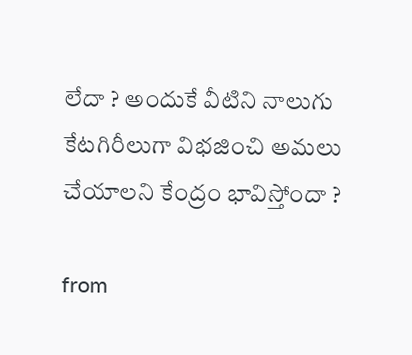లేదా ? అందుకే వీటిని నాలుగు కేటగిరీలుగా విభజించి అమలు చేయాలని కేంద్రం భావిస్తోందా ?

from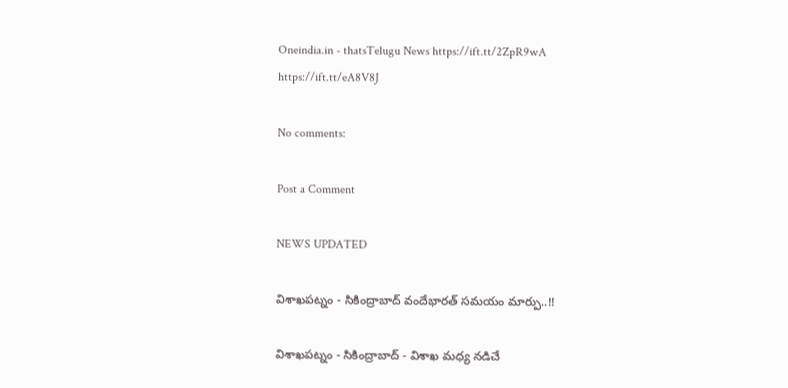Oneindia.in - thatsTelugu News https://ift.tt/2ZpR9wA
https://ift.tt/eA8V8J

No comments:

Post a Comment

NEWS UPDATED

విశాఖపట్నం - సికింద్రాబాద్ వందేభారత్ సమయం మార్పు..!!

విశాఖపట్నం - సికింద్రాబాద్ - విశాఖ మధ్య నడిచే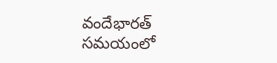వందేభారత్ సమయంలో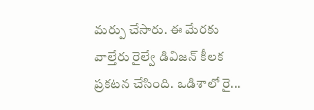మర్పు చేసారు. ఈ మేరకు వాల్తేరు రైల్వే డివిజన్ కీలక ప్రకటన చేసింది. ఒడిశాలో రై...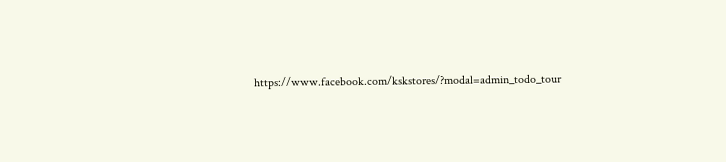https://www.facebook.com/kskstores/?modal=admin_todo_tour